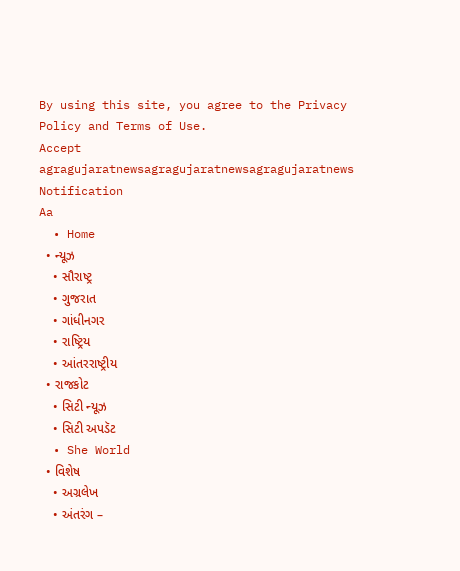By using this site, you agree to the Privacy Policy and Terms of Use.
Accept
agragujaratnewsagragujaratnewsagragujaratnews
Notification
Aa
  • Home
  • ન્યૂઝ
    • સૌરાષ્ટ્ર
    • ગુજરાત
    • ગાંધીનગર
    • રાષ્ટ્રિય
    • આંતરરાષ્ટ્રીય
  • રાજકોટ
    • સિટી ન્યૂઝ
    • સિટી અપડૅટ
  • She World
  • વિશેષ
    • અગ્રલેખ
    • અંતરંગ –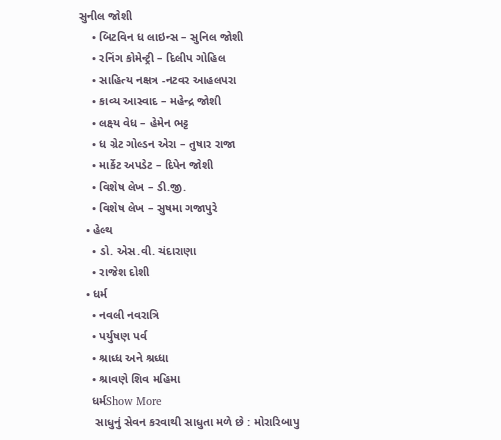સુનીલ જોશી
    • બિટવિન ધ લાઇન્સ – સુનિલ જોશી
    • રનિંગ કોમેન્ટ્રી – દિલીપ ગોહિલ
    • સાહિત્ય નક્ષત્ર -નટવર આહલપરા
    • કાવ્ય આસ્વાદ – મહેન્દ્ર જોશી
    • લક્ષ્ય વેધ – હેમેન ભટ્ટ
    • ધ ગ્રેટ ગોલ્ડન એરા – તુષાર રાજા
    • માર્કેટ અપડેટ – દિપેન જોશી
    • વિશેષ લેખ – ડી.જી.
    • વિશેષ લેખ – સુષમા ગજાપુરે
  • હેલ્થ
    • ડો. એસ.વી. ચંદારાણા
    • રાજેશ દોશી
  • ધર્મ
    • નવલી નવરાત્રિ
    • પર્યુષણ પર્વ
    • શ્રાધ્ધ અને શ્રધ્ધા
    • શ્રાવણે શિવ મહિમા
    ધર્મShow More
     સાધુનું સેવન કરવાથી સાધુતા મળે છે : મોરારિબાપુ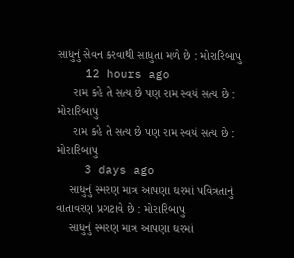સાધુનું સેવન કરવાથી સાધુતા મળે છે : મોરારિબાપુ
    12 hours ago
     રામ કહે તે સત્ય છે પણ રામ સ્વયં સત્ય છે : મોરારિબાપુ
     રામ કહે તે સત્ય છે પણ રામ સ્વયં સત્ય છે : મોરારિબાપુ
    3 days ago
    સાધુનું સ્મરણ માત્ર આપણા ઘરમાં પવિત્રતાનું વાતાવરણ પ્રગટાવે છે : મોરારિબાપુ
    સાધુનું સ્મરણ માત્ર આપણા ઘરમાં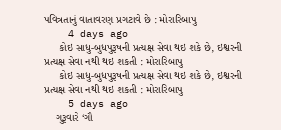પવિત્રતાનું વાતાવરણ પ્રગટાવે છે : મોરારિબાપુ
    4 days ago
     કોઇ સાધુ-બુધપુરૂષની પ્રત્યક્ષ સેવા થઇ શકે છે, ઇશ્વરની પ્રત્યક્ષ સેવા નથી થઇ શકતી : મોરારિબાપુ
     કોઇ સાધુ-બુધપુરૂષની પ્રત્યક્ષ સેવા થઇ શકે છે, ઇશ્વરની પ્રત્યક્ષ સેવા નથી થઇ શકતી : મોરારિબાપુ
    5 days ago
    ગુરૂવારે ‘ગૌ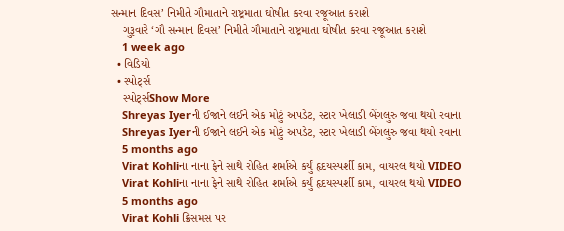સન્માન દિવસ’ નિમીતે ગૌમાતાને રાષ્ટ્રમાતા ઘોષીત કરવા રજૂઆત કરાશે
    ગુરૂવારે ‘ગૌ સન્માન દિવસ’ નિમીતે ગૌમાતાને રાષ્ટ્રમાતા ઘોષીત કરવા રજૂઆત કરાશે
    1 week ago
  • વિડિયો
  • સ્પોર્ટ્સ
    સ્પોર્ટ્સShow More
    Shreyas Iyerની ઈજાને લઈને એક મોટું અપડેટ, સ્ટાર ખેલાડી બેંગલુરુ જવા થયો રવાના
    Shreyas Iyerની ઈજાને લઈને એક મોટું અપડેટ, સ્ટાર ખેલાડી બેંગલુરુ જવા થયો રવાના
    5 months ago
    Virat Kohliના નાના ફેને સાથે રોહિત શર્માએ કર્યું હૃદયસ્પર્શી કામ, વાયરલ થયો VIDEO
    Virat Kohliના નાના ફેને સાથે રોહિત શર્માએ કર્યું હૃદયસ્પર્શી કામ, વાયરલ થયો VIDEO
    5 months ago
    Virat Kohli ક્રિસમસ પર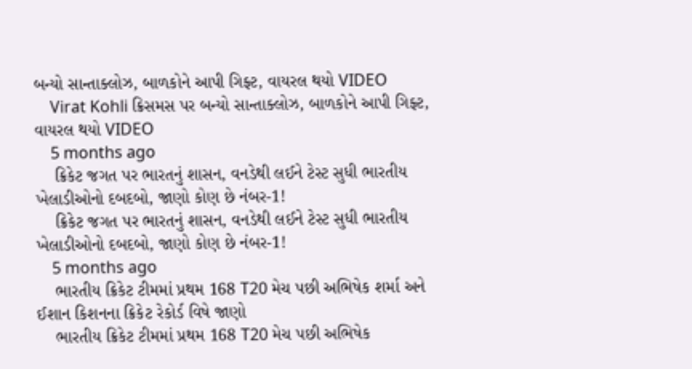બન્યો સાન્તાક્લોઝ, બાળકોને આપી ગિફ્ટ, વાયરલ થયો VIDEO
    Virat Kohli ક્રિસમસ પર બન્યો સાન્તાક્લોઝ, બાળકોને આપી ગિફ્ટ, વાયરલ થયો VIDEO
    5 months ago
    ક્રિકેટ જગત પર ભારતનું શાસન, વનડેથી લઈને ટેસ્ટ સુધી ભારતીય ખેલાડીઓનો દબદબો, જાણો કોણ છે નંબર-1!
    ક્રિકેટ જગત પર ભારતનું શાસન, વનડેથી લઈને ટેસ્ટ સુધી ભારતીય ખેલાડીઓનો દબદબો, જાણો કોણ છે નંબર-1!
    5 months ago
    ભારતીય ક્રિકેટ ટીમમાં પ્રથમ 168 T20 મેચ પછી અભિષેક શર્મા અને ઈશાન કિશનના ક્રિકેટ રેકોર્ડ વિષે જાણો
    ભારતીય ક્રિકેટ ટીમમાં પ્રથમ 168 T20 મેચ પછી અભિષેક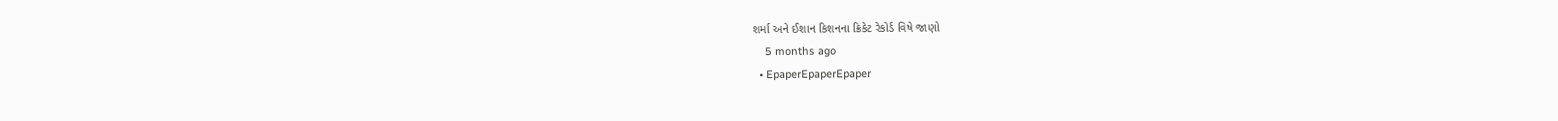શર્મા અને ઈશાન કિશનના ક્રિકેટ રેકોર્ડ વિષે જાણો
    5 months ago
  • EpaperEpaperEpaper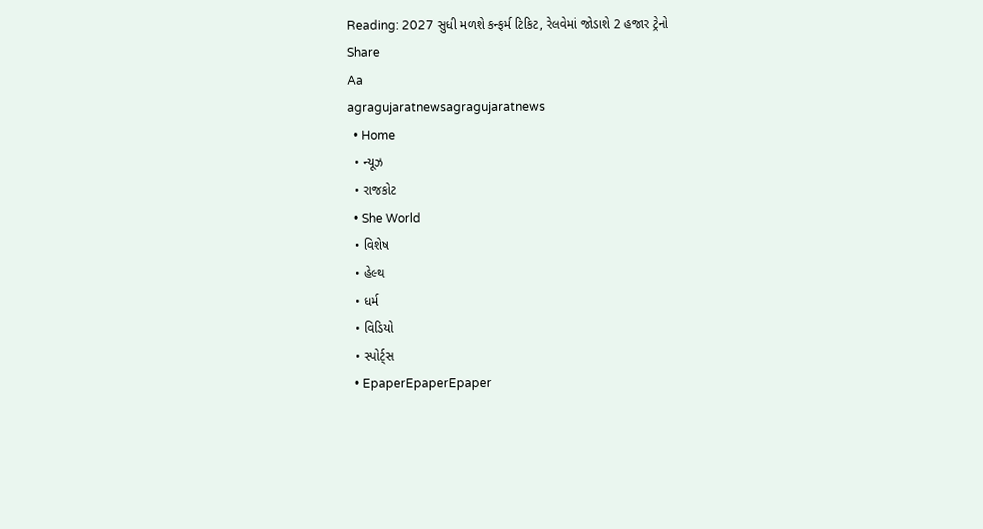Reading: 2027 સુધી મળશે કન્ફર્મ ટિકિટ, રેલવેમાં જોડાશે 2 હજાર ટ્રેનો
Share
Aa
agragujaratnewsagragujaratnews
  • Home
  • ન્યૂઝ
  • રાજકોટ
  • She World
  • વિશેષ
  • હેલ્થ
  • ધર્મ
  • વિડિયો
  • સ્પોર્ટ્સ
  • EpaperEpaperEpaper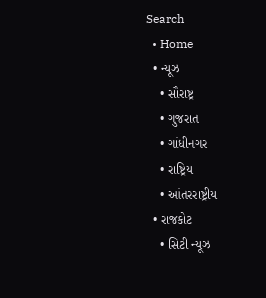Search
  • Home
  • ન્યૂઝ
    • સૌરાષ્ટ્ર
    • ગુજરાત
    • ગાંધીનગર
    • રાષ્ટ્રિય
    • આંતરરાષ્ટ્રીય
  • રાજકોટ
    • સિટી ન્યૂઝ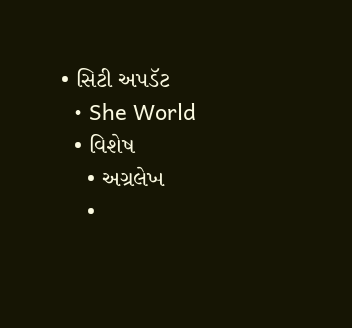• સિટી અપડૅટ
  • She World
  • વિશેષ
    • અગ્રલેખ
    •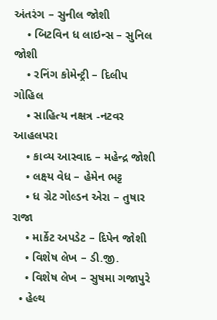અંતરંગ – સુનીલ જોશી
    • બિટવિન ધ લાઇન્સ – સુનિલ જોશી
    • રનિંગ કોમેન્ટ્રી – દિલીપ ગોહિલ
    • સાહિત્ય નક્ષત્ર -નટવર આહલપરા
    • કાવ્ય આસ્વાદ – મહેન્દ્ર જોશી
    • લક્ષ્ય વેધ – હેમેન ભટ્ટ
    • ધ ગ્રેટ ગોલ્ડન એરા – તુષાર રાજા
    • માર્કેટ અપડેટ – દિપેન જોશી
    • વિશેષ લેખ – ડી.જી.
    • વિશેષ લેખ – સુષમા ગજાપુરે
  • હેલ્થ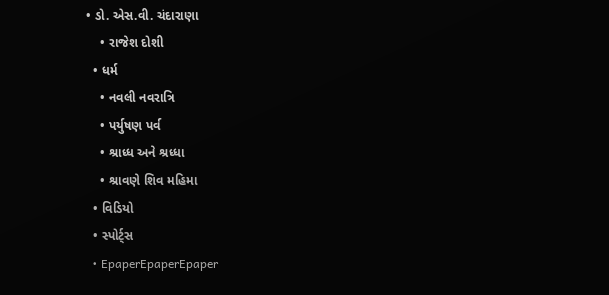• ડો. એસ.વી. ચંદારાણા
    • રાજેશ દોશી
  • ધર્મ
    • નવલી નવરાત્રિ
    • પર્યુષણ પર્વ
    • શ્રાધ્ધ અને શ્રધ્ધા
    • શ્રાવણે શિવ મહિમા
  • વિડિયો
  • સ્પોર્ટ્સ
  • EpaperEpaperEpaper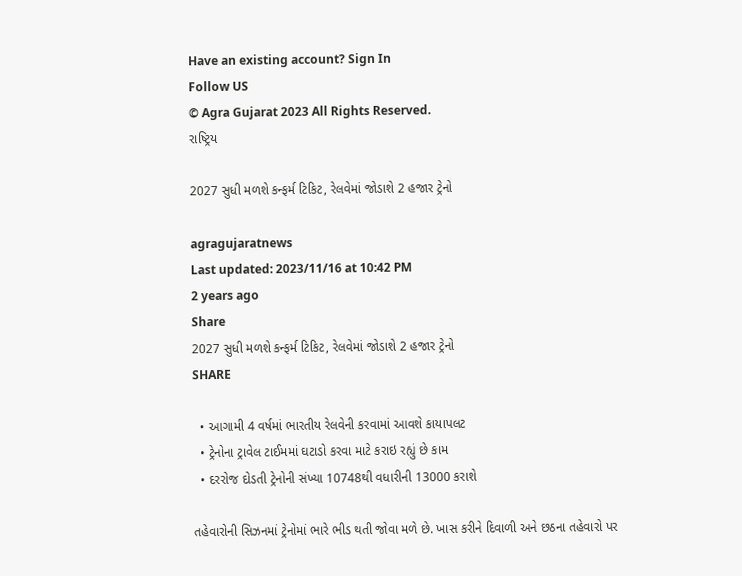Have an existing account? Sign In
Follow US
© Agra Gujarat 2023 All Rights Reserved.
રાષ્ટ્રિય

2027 સુધી મળશે કન્ફર્મ ટિકિટ, રેલવેમાં જોડાશે 2 હજાર ટ્રેનો

agragujaratnews
Last updated: 2023/11/16 at 10:42 PM
2 years ago
Share
2027 સુધી મળશે કન્ફર્મ ટિકિટ, રેલવેમાં જોડાશે 2 હજાર ટ્રેનો
SHARE

  • આગામી 4 વર્ષમાં ભારતીય રેલવેની કરવામાં આવશે કાયાપલટ
  • ટ્રેનોના ટ્રાવેલ ટાઈમમાં ઘટાડો કરવા માટે કરાઇ રહ્યું છે કામ
  • દરરોજ દોડતી ટ્રેનોની સંખ્યા 10748થી વધારીની 13000 કરાશે

તહેવારોની સિઝનમાં ટ્રેનોમાં ભારે ભીડ થતી જોવા મળે છે. ખાસ કરીને દિવાળી અને છઠના તહેવારો પર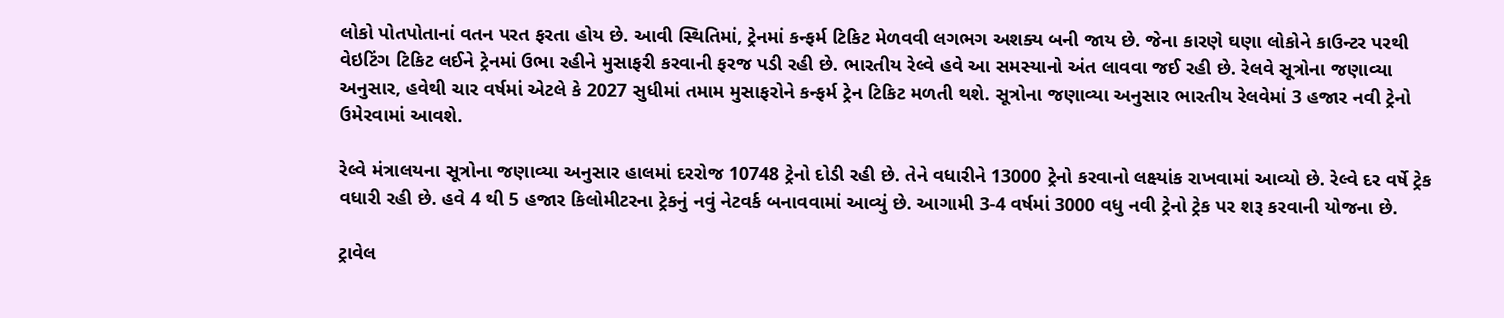લોકો પોતપોતાનાં વતન પરત ફરતા હોય છે. આવી સ્થિતિમાં, ટ્રેનમાં કન્ફર્મ ટિકિટ મેળવવી લગભગ અશક્ય બની જાય છે. જેના કારણે ઘણા લોકોને કાઉન્ટર પરથી વેઇટિંગ ટિકિટ લઈને ટ્રેનમાં ઉભા રહીને મુસાફરી કરવાની ફરજ પડી રહી છે. ભારતીય રેલ્વે હવે આ સમસ્યાનો અંત લાવવા જઈ રહી છે. રેલવે સૂત્રોના જણાવ્યા અનુસાર, હવેથી ચાર વર્ષમાં એટલે કે 2027 સુધીમાં તમામ મુસાફરોને કન્ફર્મ ટ્રેન ટિકિટ મળતી થશે. સૂત્રોના જણાવ્યા અનુસાર ભારતીય રેલવેમાં 3 હજાર નવી ટ્રેનો ઉમેરવામાં આવશે.

રેલ્વે મંત્રાલયના સૂત્રોના જણાવ્યા અનુસાર હાલમાં દરરોજ 10748 ટ્રેનો દોડી રહી છે. તેને વધારીને 13000 ટ્રેનો કરવાનો લક્ષ્યાંક રાખવામાં આવ્યો છે. રેલ્વે દર વર્ષે ટ્રેક વધારી રહી છે. હવે 4 થી 5 હજાર કિલોમીટરના ટ્રેકનું નવું નેટવર્ક બનાવવામાં આવ્યું છે. આગામી 3-4 વર્ષમાં 3000 વધુ નવી ટ્રેનો ટ્રેક પર શરૂ કરવાની યોજના છે.

ટ્રાવેલ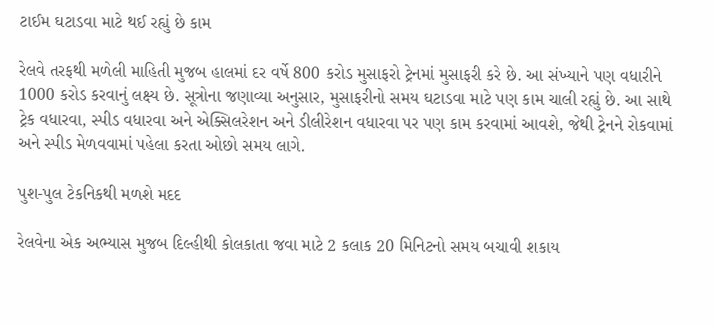ટાઈમ ઘટાડવા માટે થઈ રહ્યું છે કામ

રેલવે તરફથી મળેલી માહિતી મુજબ હાલમાં દર વર્ષે 800 કરોડ મુસાફરો ટ્રેનમાં મુસાફરી કરે છે. આ સંખ્યાને પણ વધારીને 1000 કરોડ કરવાનું લક્ષ્ય છે. સૂત્રોના જણાવ્યા અનુસાર, મુસાફરીનો સમય ઘટાડવા માટે પણ કામ ચાલી રહ્યું છે. આ સાથે ટ્રેક વધારવા, સ્પીડ વધારવા અને એક્સિલરેશન અને ડીલીરેશન વધારવા પર પણ કામ કરવામાં આવશે, જેથી ટ્રેનને રોકવામાં અને સ્પીડ મેળવવામાં પહેલા કરતા ઓછો સમય લાગે.

પુશ-પુલ ટેકનિકથી મળશે મદદ

રેલવેના એક અભ્યાસ મુજબ દિલ્હીથી કોલકાતા જવા માટે 2 કલાક 20 મિનિટનો સમય બચાવી શકાય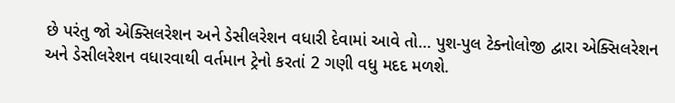છે પરંતુ જો એક્સિલરેશન અને ડેસીલરેશન વધારી દેવામાં આવે તો… પુશ-પુલ ટેક્નોલોજી દ્વારા એક્સિલરેશન અને ડેસીલરેશન વધારવાથી વર્તમાન ટ્રેનો કરતાં 2 ગણી વધુ મદદ મળશે.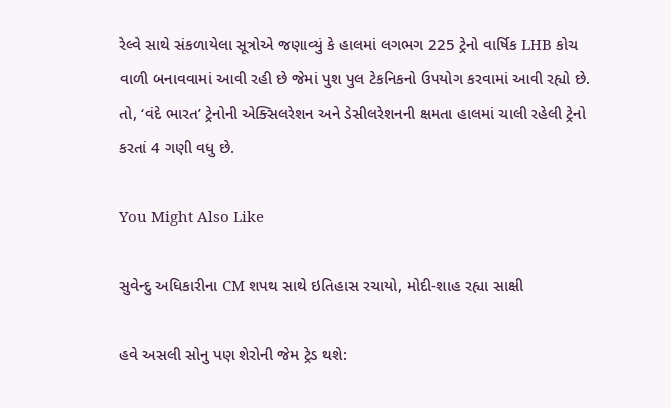રેલ્વે સાથે સંકળાયેલા સૂત્રોએ જણાવ્યું કે હાલમાં લગભગ 225 ટ્રેનો વાર્ષિક LHB કોચ વાળી બનાવવામાં આવી રહી છે જેમાં પુશ પુલ ટેકનિકનો ઉપયોગ કરવામાં આવી રહ્યો છે. તો, ‘વંદે ભારત’ ટ્રેનોની એક્સિલરેશન અને ડેસીલરેશનની ક્ષમતા હાલમાં ચાલી રહેલી ટ્રેનો કરતાં 4 ગણી વધુ છે.

You Might Also Like

સુવેન્દુ અધિકારીના CM શપથ સાથે ઇતિહાસ રચાયો, મોદી-શાહ રહ્યા સાક્ષી

હવે અસલી સોનુ પણ શેરોની જેમ ટ્રેડ થશે: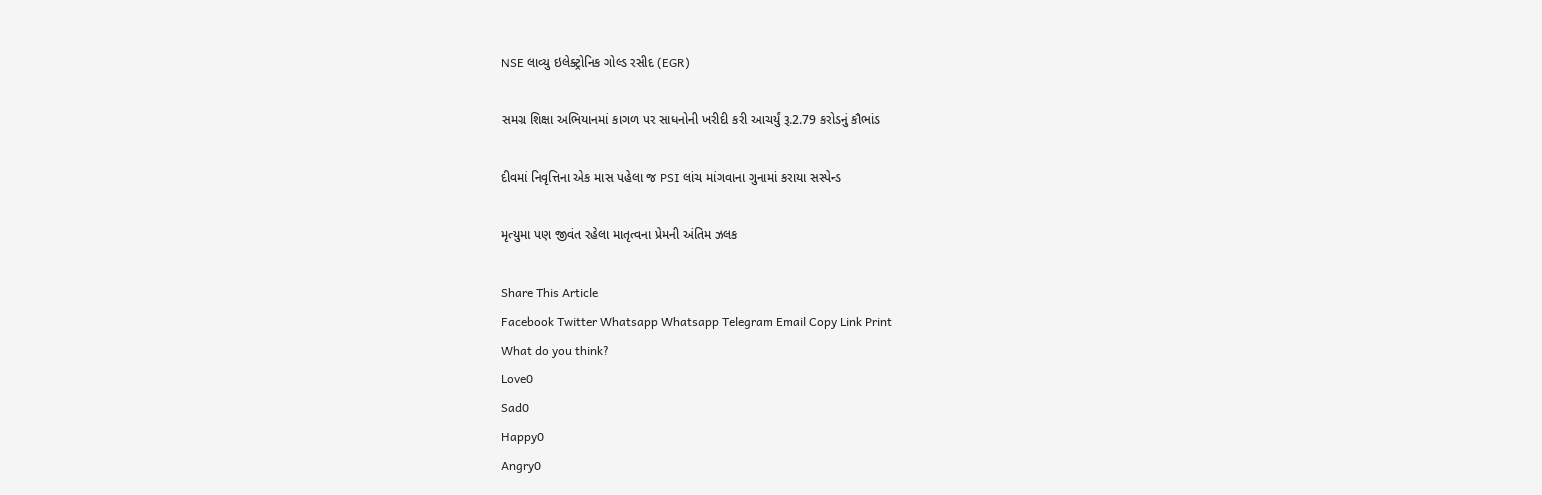NSE લાવ્યુ ઇલેક્ટ્રોનિક ગોલ્ડ રસીદ (EGR)

સમગ્ર શિક્ષા અભિયાનમાં કાગળ પર સાધનોની ખરીદી કરી આચર્યું રૂ.2.79 કરોડનું કૌભાંડ

દીવમાં નિવૃત્તિના એક માસ પહેલા જ PSI લાંચ માંગવાના ગુનામાં કરાયા સસ્પેન્ડ

મૃત્યુમા પણ જીવંત રહેલા માતૃત્વના પ્રેમની અંતિમ ઝલક

Share This Article
Facebook Twitter Whatsapp Whatsapp Telegram Email Copy Link Print
What do you think?
Love0
Sad0
Happy0
Angry0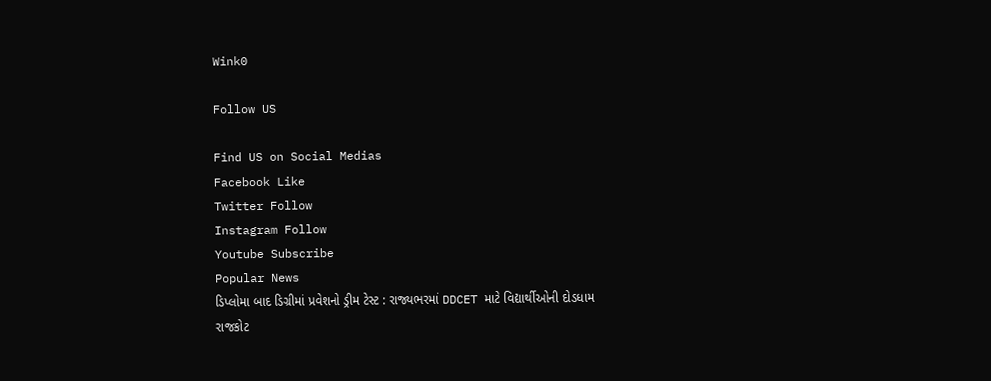Wink0

Follow US

Find US on Social Medias
Facebook Like
Twitter Follow
Instagram Follow
Youtube Subscribe
Popular News
ડિપ્લોમા બાદ ડિગ્રીમાં પ્રવેશનો ડ્રીમ ટેસ્ટ : રાજ્યભરમાં DDCET માટે વિદ્યાર્થીઓની દોડધામ
રાજકોટ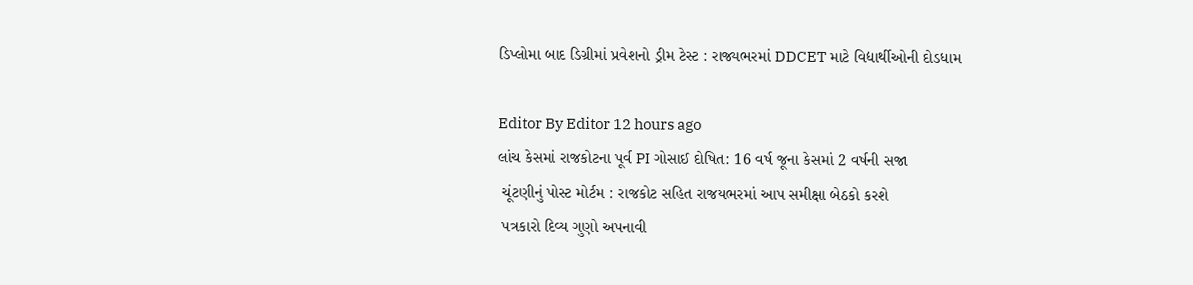ડિપ્લોમા બાદ ડિગ્રીમાં પ્રવેશનો ડ્રીમ ટેસ્ટ : રાજ્યભરમાં DDCET માટે વિદ્યાર્થીઓની દોડધામ

Editor By Editor 12 hours ago
લાંચ કેસમાં રાજકોટના પૂર્વ PI ગોસાઈ દોષિત: 16 વર્ષ જૂના કેસમાં 2 વર્ષની સજા
 ચૂંટણીનું પોસ્ટ મોર્ટમ : રાજકોટ સહિત રાજયભરમાં આપ સમીક્ષા બેઠકો કરશે
 પત્રકારો દિવ્ય ગુણો અપનાવી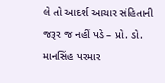લે તો આદર્શ આચાર સંહિતાની જરૂર જ નહીં પડે – પ્રો. ડો. માનસિંહ પરમાર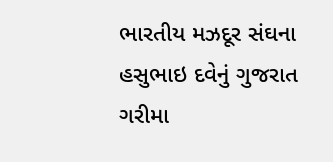ભારતીય મઝદૂર સંઘના હસુભાઇ દવેનું ગુજરાત ગરીમા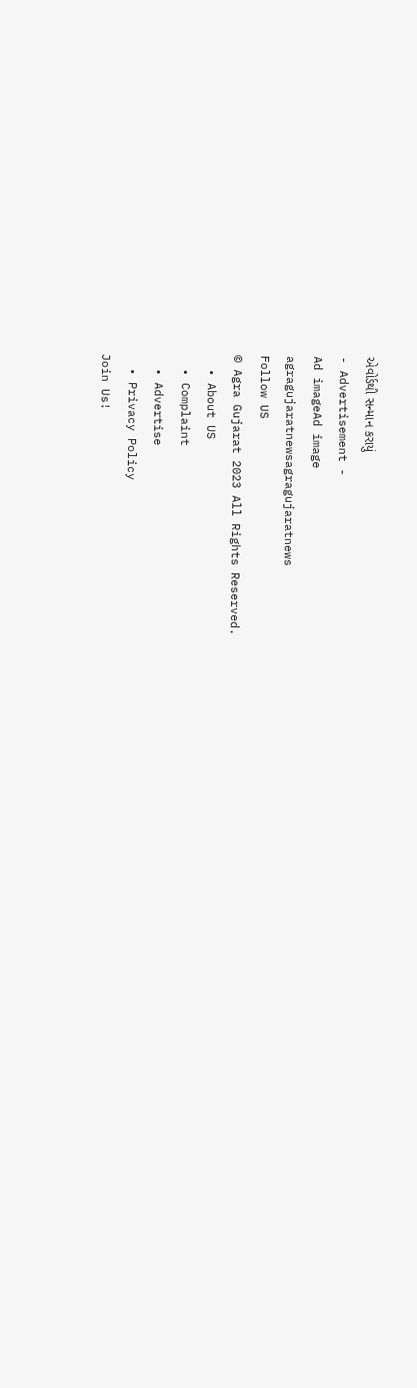એવોર્ડથી સન્માન કરાયું
- Advertisement -
Ad imageAd image
agragujaratnewsagragujaratnews
Follow US
© Agra Gujarat 2023 All Rights Reserved.
  • About US
  • Complaint
  • Advertise
  • Privacy Policy
Join Us!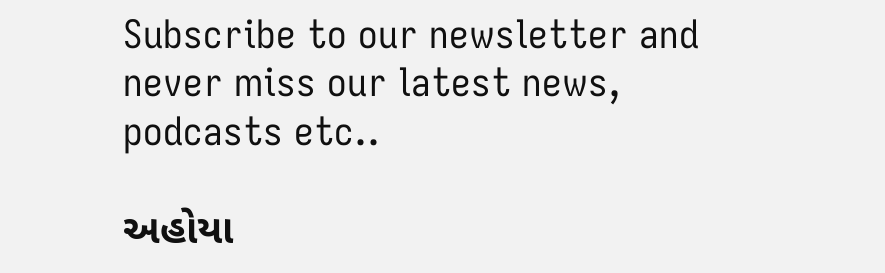Subscribe to our newsletter and never miss our latest news, podcasts etc..

અહોયા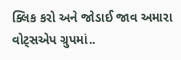ક્લિક કરો અને જોડાઈ જાવ અમારા વોટ્સએપ ગ્રુપમાં..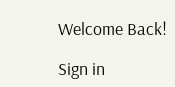Welcome Back!

Sign in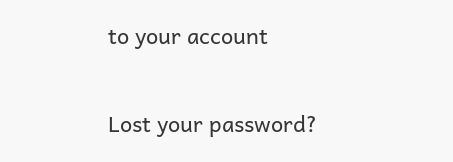to your account

Lost your password?